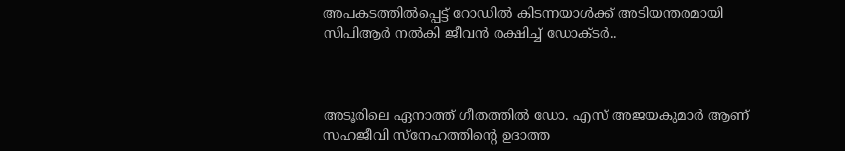അപകടത്തില്‍പ്പെട്ട് റോഡില്‍ കിടന്നയാള്‍ക്ക് അടിയന്തരമായി സിപിആർ നല്‍കി ജീവൻ രക്ഷിച്ച് ഡോക്ടർ..



അടൂരിലെ ഏനാത്ത് ഗീതത്തില്‍ ഡോ. എസ് അജയകുമാർ ആണ് സഹജീവി സ്നേഹത്തിൻ്റെ ഉദാത്ത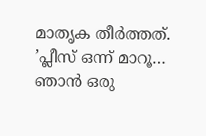മാതൃക തീർത്തത്.    ’പ്ലീസ് ഒന്ന് മാറൂ… ഞാൻ ഒരു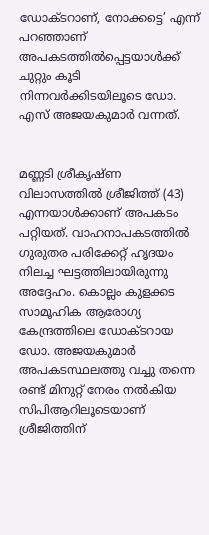ഡോക്ടറാണ്, നോക്കട്ടെ’ എന്ന് പറഞ്ഞാണ് അപകടത്തില്‍പ്പെട്ടയാള്‍ക്ക് ചുറ്റും കൂടി നിന്നവർക്കിടയിലൂടെ ഡോ. എസ് അജയകുമാർ വന്നത്.


മണ്ണടി ശ്രീകൃഷ്ണ വിലാസത്തില്‍ ശ്രീജിത്ത് (43) എന്നയാള്‍ക്കാണ് അപകടം പറ്റിയത്. വാഹനാപകടത്തില്‍ ഗുരുതര പരിക്കേറ്റ് ഹൃദയം നിലച്ച ഘട്ടത്തിലായിരുന്നു അദ്ദേഹം. കൊല്ലം കുളക്കട സാമൂഹിക ആരോഗ്യ കേന്ദ്രത്തിലെ ഡോക്ടറായ ഡോ. അജയകുമാർ അപകടസ്ഥലത്തു വച്ചു തന്നെ രണ്ട് മിനുറ്റ് നേരം നല്‍കിയ സിപിആറിലൂടെയാണ് ശ്രീജിത്തിന്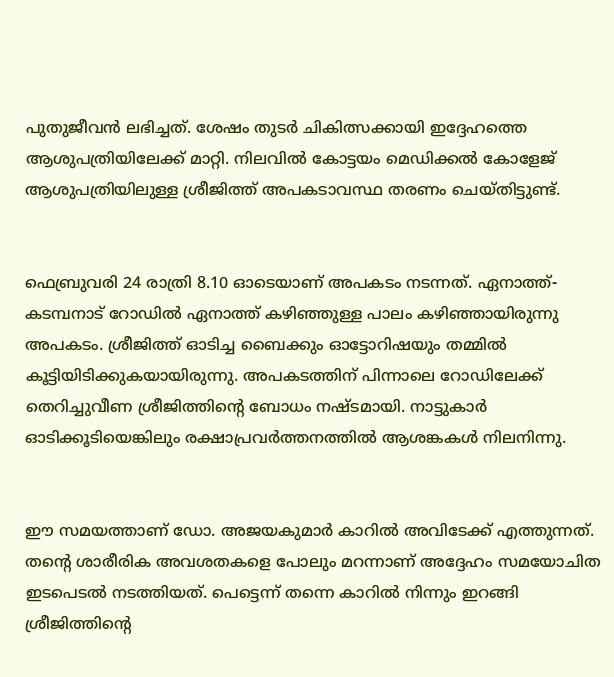പുതുജീവൻ ലഭിച്ചത്. ശേഷം തുടർ ചികിത്സക്കായി ഇദ്ദേഹത്തെ ആശുപത്രിയിലേക്ക് മാറ്റി. നിലവില്‍ കോട്ടയം മെഡിക്കല്‍ കോളേജ് ആശുപത്രിയിലുള്ള ശ്രീജിത്ത് അപകടാവസ്ഥ തരണം ചെയ്തിട്ടുണ്ട്.


ഫെബ്രുവരി 24 രാത്രി 8.10 ഓടെയാണ് അപകടം നടന്നത്. ഏനാത്ത്-കടമ്പനാട് റോഡില്‍ ഏനാത്ത് കഴിഞ്ഞുള്ള പാലം കഴിഞ്ഞായിരുന്നു അപകടം. ശ്രീജിത്ത് ഓടിച്ച ബൈക്കും ഓട്ടോറിഷയും തമ്മില്‍ കൂട്ടിയിടിക്കുകയായിരുന്നു. അപകടത്തിന് പിന്നാലെ റോഡിലേക്ക് തെറിച്ചുവീണ ശ്രീജിത്തിൻ്റെ ബോധം നഷ്ടമായി. നാട്ടുകാർ ഓടിക്കൂടിയെങ്കിലും രക്ഷാപ്രവർത്തനത്തില്‍ ആശങ്കകള്‍ നിലനിന്നു.


ഈ സമയത്താണ് ഡോ. അജയകുമാർ കാറില്‍ അവിടേക്ക് എത്തുന്നത്. തന്റെ ശാരീരിക അവശതകളെ പോലും മറന്നാണ് അദ്ദേഹം സമയോചിത ഇടപെടല്‍ നടത്തിയത്. പെട്ടെന്ന് തന്നെ കാറില്‍ നിന്നും ഇറങ്ങി ശ്രീജിത്തിൻ്റെ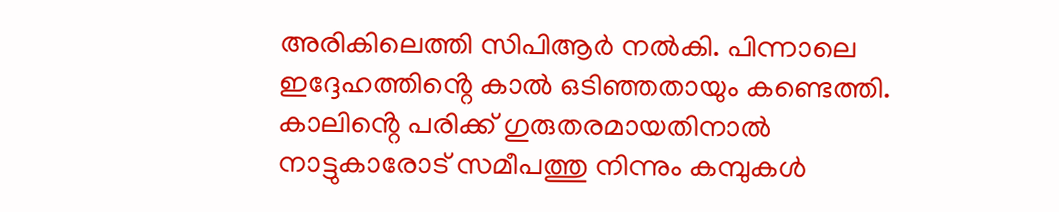അരികിലെത്തി സിപിആർ നല്‍കി. പിന്നാലെ ഇദ്ദേഹത്തിൻ്റെ കാല്‍ ഒടിഞ്ഞതായും കണ്ടെത്തി. കാലിൻ്റെ പരിക്ക് ഗുരുതരമായതിനാല്‍ നാട്ടുകാരോട് സമീപത്തു നിന്നും കമ്പുകള്‍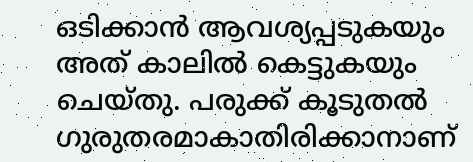ഒടിക്കാൻ ആവശ്യപ്പടുകയും അത് കാലില്‍ കെട്ടുകയും ചെയ്തു. പരുക്ക് കൂടുതല്‍ ഗുരുതരമാകാതിരിക്കാനാണ്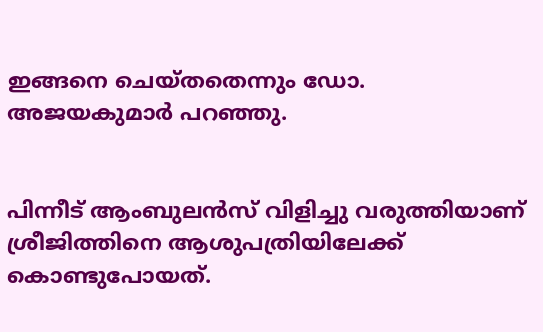ഇങ്ങനെ ചെയ്തതെന്നും ഡോ. അജയകുമാർ പറഞ്ഞു.


പിന്നീട് ആംബുലൻസ് വിളിച്ചു വരുത്തിയാണ് ശ്രീജിത്തിനെ ആശുപത്രിയിലേക്ക് കൊണ്ടുപോയത്.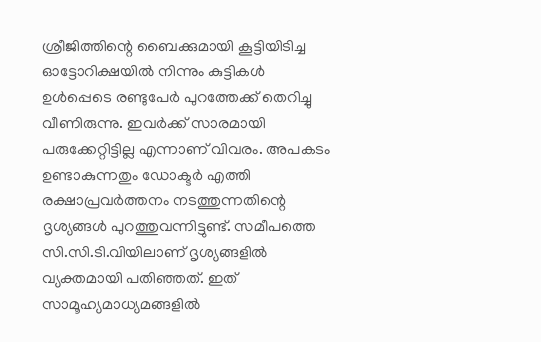ശ്രീജിത്തിന്റെ ബൈക്കുമായി കൂട്ടിയിടിച്ച ഓട്ടോറിക്ഷയില്‍ നിന്നും കുട്ടികള്‍ ഉള്‍പ്പെടെ രണ്ടുപേർ പുറത്തേക്ക് തെറിച്ചു വീണിരുന്നു. ഇവർക്ക് സാരമായി പരുക്കേറ്റിട്ടില്ല എന്നാണ് വിവരം. അപകടം ഉണ്ടാകുന്നതും ഡോക്ടർ എത്തി രക്ഷാപ്രവർത്തനം നടത്തുന്നതിന്റെ ദൃശ്യങ്ങള്‍ പുറത്തുവന്നിട്ടുണ്ട്. സമീപത്തെ സി.സി.ടി.വിയിലാണ് ദൃശ്യങ്ങളില്‍ വ്യക്തമായി പതിഞ്ഞത്. ഇത് സാമൂഹ്യമാധ്യമങ്ങളില്‍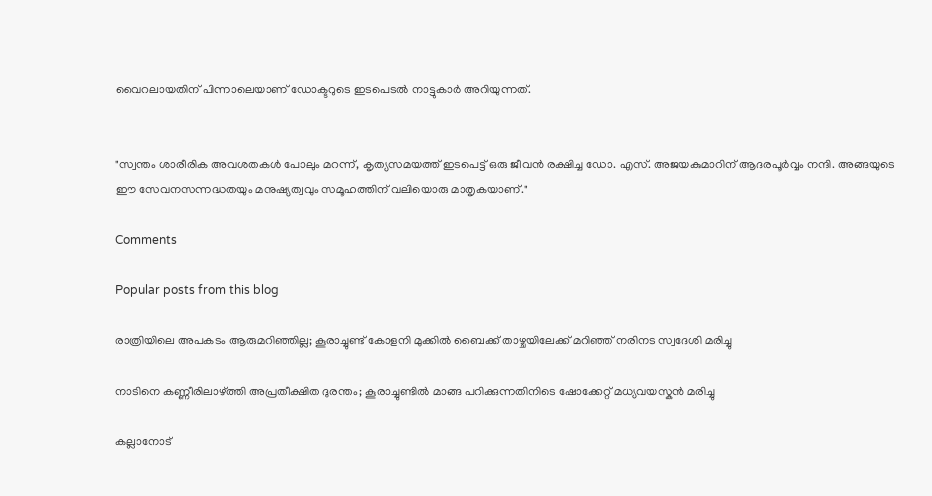വൈറലായതിന് പിന്നാലെയാണ് ഡോക്ടറുടെ ഇടപെടല്‍ നാട്ടുകാർ അറിയുന്നത്.


"സ്വന്തം ശാരീരിക അവശതകൾ പോലും മറന്ന്, കൃത്യസമയത്ത് ഇടപെട്ട് ഒരു ജീവൻ രക്ഷിച്ച ഡോ. എസ്. അജയകുമാറിന് ആദരപൂർവ്വം നന്ദി. അങ്ങയുടെ ഈ സേവനസന്നദ്ധതയും മനുഷ്യത്വവും സമൂഹത്തിന് വലിയൊരു മാതൃകയാണ്."

Comments

Popular posts from this blog

രാത്രിയിലെ അപകടം ആരുമറിഞ്ഞില്ല; കൂരാച്ചുണ്ട് കോളനി മുക്കിൽ ബൈക്ക് താഴ്ചയിലേക്ക് മറിഞ്ഞ് നരിനട സ്വദേശി മരിച്ചു

നാടിനെ കണ്ണീരിലാഴ്ത്തി അപ്രതീക്ഷിത ദുരന്തം; കൂരാച്ചുണ്ടിൽ മാങ്ങ പറിക്കുന്നതിനിടെ ഷോക്കേറ്റ് മധ്യവയസ്കൻ മരിച്ചു

കല്ലാനോട്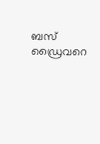ബസ് ഡ്രൈവറെ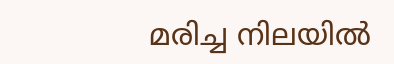മരിച്ച നിലയിൽ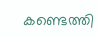കണ്ടെത്തി